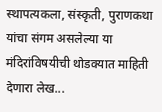स्थापत्यकला, संस्कृती, पुराणकथा यांचा संगम असलेल्या या मंदिरांविषयीची थोडक्यात माहिती देणारा लेख...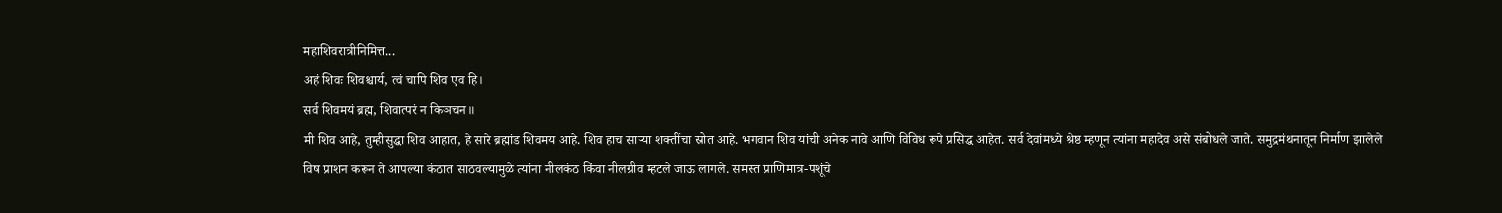महाशिवरात्रीनिमित्त...
अहं शिवः शिवश्चार्य, त्वं चापि शिव एव हि।
सर्व शिवमयं ब्रह्म, शिवात्परं न किञचन॥
मी शिव आहे, तुम्हीसुद्धा शिव आहात, हे सारे ब्रह्मांड शिवमय आहे. शिव हाच साऱ्या शक्तींचा स्रोत आहे. भगवान शिव यांची अनेक नावे आणि विविध रूपे प्रसिद्ध आहेत. सर्व देवांमध्ये श्रेष्ठ म्हणून त्यांना महादेव असे संबोधले जाते. समुद्रमंथनातून निर्माण झालेले विष प्राशन करून ते आपल्या कंठात साठवल्यामुळे त्यांना नीलकंठ किंवा नीलग्रीव म्हटले जाऊ लागले. समस्त प्राणिमात्र-पशूंचे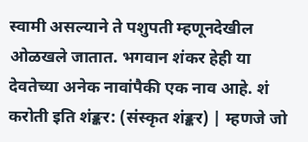स्वामी असल्याने ते पशुपती म्हणूनदेखील ओळखले जातात. भगवान शंकर हेही या देवतेच्या अनेक नावांपैकी एक नाव आहे. शं करोती इति शंङ्कर: (संस्कृत शंङ्कर) | म्हणजे जो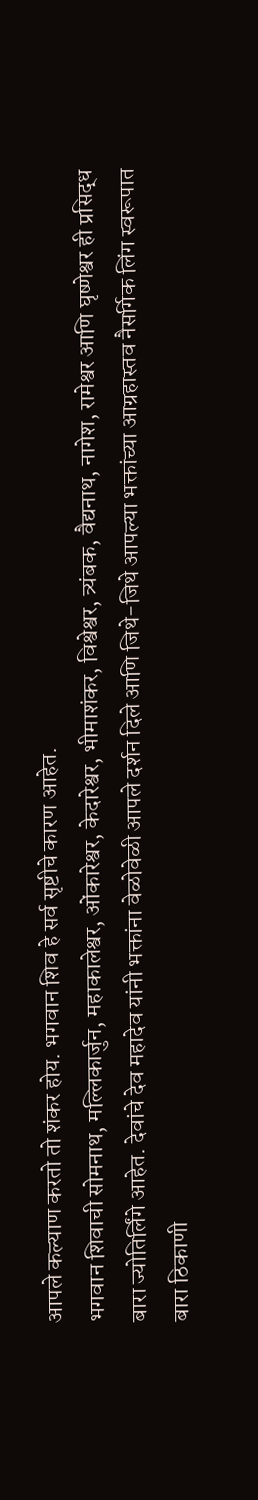आपले कल्याण करतो तो शंकर होय. भगवान शिव हे सर्व सृष्टीचे कारण आहेत.
भगवान शिवाची सोमनाथ, मल्लिकार्जुन, महाकालेश्वर, ओंकारेश्वर, केदारेश्वर, भीमाशंकर, विश्वेश्वर, त्र्यंबक, वैद्यनाथ, नागेश, रामेश्वर आणि घृष्णेश्वर ही प्रसिद्ध बारा ज्योतिर्लिंगे आहेत. देवांचे देव महादेव यांनी भक्तांना वेळोवेळी आपले दर्शन दिले आणि जिथे-जिथे आपल्या भक्तांच्या आग्रहास्तव नैसर्गिक लिंग स्वरूपात बारा ठिकाणी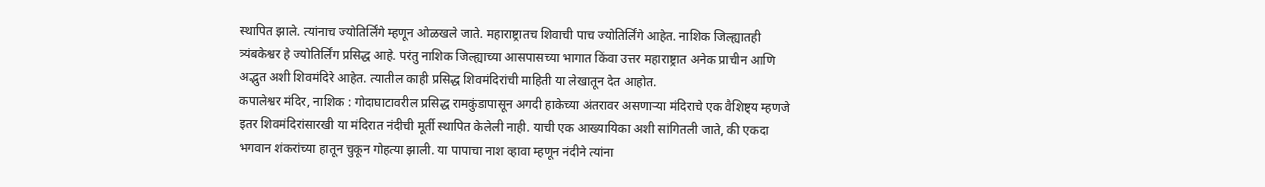स्थापित झाले. त्यांनाच ज्योतिर्लिंगे म्हणून ओळखले जाते. महाराष्ट्रातच शिवाची पाच ज्योतिर्लिंगे आहेत. नाशिक जिल्ह्यातही त्र्यंबकेश्वर हे ज्योतिर्लिंग प्रसिद्ध आहे. परंतु नाशिक जिल्ह्याच्या आसपासच्या भागात किंवा उत्तर महाराष्ट्रात अनेक प्राचीन आणि अद्भुत अशी शिवमंदिरे आहेत. त्यातील काही प्रसिद्ध शिवमंदिरांची माहिती या लेखातून देत आहोत.
कपालेश्वर मंदिर, नाशिक : गोदाघाटावरील प्रसिद्ध रामकुंडापासून अगदी हाकेच्या अंतरावर असणाऱ्या मंदिराचे एक वैशिष्ट्य म्हणजे इतर शिवमंदिरांसारखी या मंदिरात नंदीची मूर्ती स्थापित केलेली नाही. याची एक आख्यायिका अशी सांगितली जाते, की एकदा भगवान शंकरांच्या हातून चुकून गोहत्या झाली. या पापाचा नाश व्हावा म्हणून नंदीने त्यांना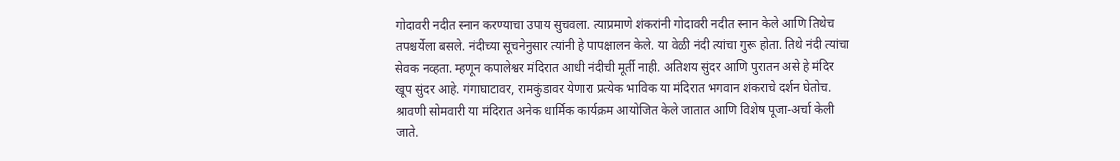गोदावरी नदीत स्नान करण्याचा उपाय सुचवला. त्याप्रमाणे शंकरांनी गोदावरी नदीत स्नान केले आणि तिथेच तपश्चर्येला बसले. नंदीच्या सूचनेनुसार त्यांनी हे पापक्षालन केले. या वेळी नंदी त्यांचा गुरू होता. तिथे नंदी त्यांचा सेवक नव्हता. म्हणून कपालेश्वर मंदिरात आधी नंदीची मूर्ती नाही. अतिशय सुंदर आणि पुरातन असे हे मंदिर खूप सुंदर आहे. गंगाघाटावर, रामकुंडावर येणारा प्रत्येक भाविक या मंदिरात भगवान शंकराचे दर्शन घेतोच. श्रावणी सोमवारी या मंदिरात अनेक धार्मिक कार्यक्रम आयोजित केले जातात आणि विशेष पूजा-अर्चा केली जाते.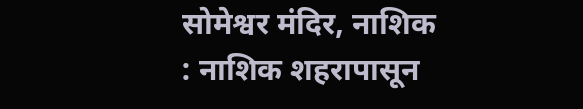सोमेश्वर मंदिर, नाशिक : नाशिक शहरापासून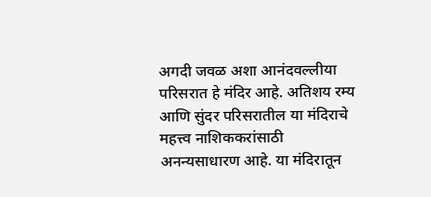अगदी जवळ अशा आनंदवल्लीया परिसरात हे मंदिर आहे. अतिशय रम्य आणि सुंदर परिसरातील या मंदिराचे महत्त्व नाशिककरांसाठी अनन्यसाधारण आहे. या मंदिरातून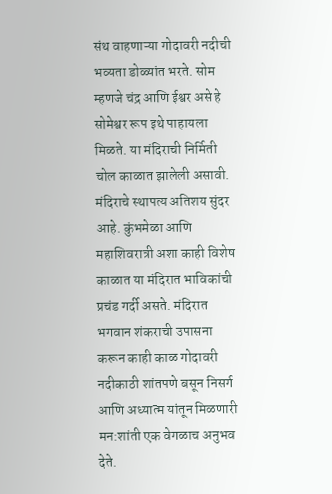संथ वाहणाऱ्या गोदावरी नदीची भव्यता डोळ्यांत भरते. सोम म्हणजे चंद्र आणि ईश्वर असे हे सोमेश्वर रूप इथे पाहायला मिळते. या मंदिराची निर्मिती चोल काळात झालेली असावी. मंदिराचे स्थापत्य अतिशय सुंदर आहे. कुंभमेळा आणि महाशिवरात्री अशा काही विशेष काळात या मंदिरात भाविकांची प्रचंड गर्दी असते. मंदिरात भगवान शंकराची उपासना करून काही काळ गोदावरी नदीकाठी शांतपणे बसून निसर्ग आणि अध्यात्म यांतून मिळणारी मन:शांती एक वेगळाच अनुभव देते.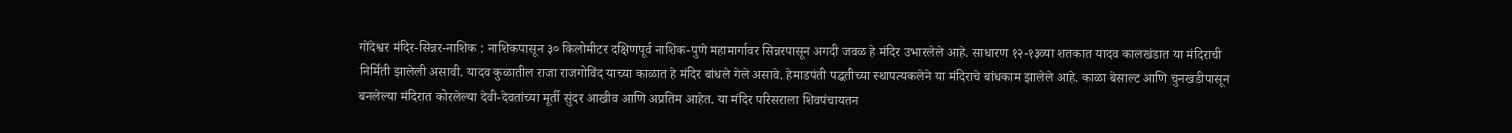गोंदेश्वर मंदिर-सिन्नर-नाशिक : नाशिकपासून ३० किलोमीटर दक्षिणपूर्व नाशिक-पुणे महामार्गावर सिन्नरपासून अगदी जवळ हे मंदिर उभारलेले आहे. साधारण १२-१३व्या शतकात यादव कालखंडात या मंदिराची निर्मिती झालेली असावी. यादव कुळातील राजा राजगोविंद याच्या काळात हे मंदिर बांधले गेले असावे. हेमाडपंती पद्धतीच्या स्थापत्यकलेने या मंदिराचे बांधकाम झालेले आहे. काळा बेसाल्ट आणि चुनखडीपासून बनलेल्या मंदिरात कोरलेल्या देवी-देवतांच्या मूर्ती सुंदर आखीव आणि अप्रतिम आहेत. या मंदिर परिसराला शिवपंचायतन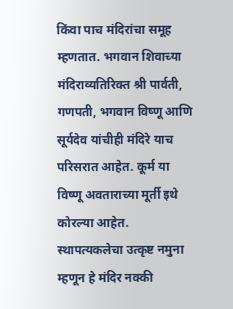किंवा पाच मंदिरांचा समूह म्हणतात. भगवान शिवाच्या मंदिराव्यतिरिक्त श्री पार्वती, गणपती, भगवान विष्णू आणि सूर्यदेव यांचीही मंदिरे याच परिसरात आहेत. कूर्म या विष्णू अवताराच्या मूर्ती इथे कोरल्या आहेत. स्थापत्यकलेचा उत्कृष्ट नमुना म्हणून हे मंदिर नक्की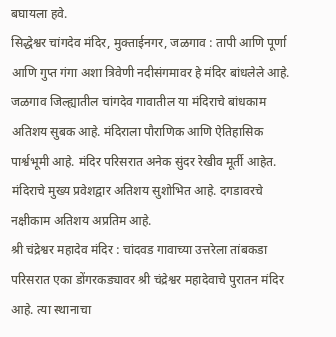बघायला हवे.
सिद्धेश्वर चांगदेव मंदिर, मुक्ताईनगर, जळगाव : तापी आणि पूर्णा आणि गुप्त गंगा अशा त्रिवेणी नदीसंगमावर हे मंदिर बांधलेले आहे. जळगाव जिल्ह्यातील चांगदेव गावातील या मंदिराचे बांधकाम अतिशय सुबक आहे. मंदिराला पौराणिक आणि ऐतिहासिक पार्श्वभूमी आहे. मंदिर परिसरात अनेक सुंदर रेखीव मूर्ती आहेत. मंदिराचे मुख्य प्रवेशद्वार अतिशय सुशोभित आहे. दगडावरचे नक्षीकाम अतिशय अप्रतिम आहे.
श्री चंद्रेश्वर महादेव मंदिर : चांदवड गावाच्या उत्तरेला तांबकडा परिसरात एका डोंगरकड्यावर श्री चंद्रेश्वर महादेवाचे पुरातन मंदिर आहे. त्या स्थानाचा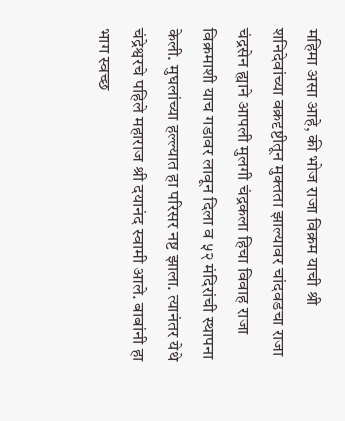महिमा असा आहे, की भोज राजा विक्रम याची श्री शनिदेवांच्या वक्रदृष्टीतून मुक्तता झाल्यावर चांदवडचा राजा चंद्रसेन ह्याने आपली मुलगी चंद्रकला हिचा विवाह राजा विक्रमाशी याच गडावर लावून दिला व ५२ मंदिरांची स्थापना केली. मुघलांच्या हल्ल्यात हा परिसर नष्ट झाला. त्यानंतर येथे चंद्रेश्वरचे पहिले महाराज श्री दयानंद स्वामी आले. बाबांनी हा भाग स्वच्छ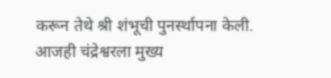करून तेथे श्री शंभूची पुनर्स्थापना केली. आजही चंद्रेश्वरला मुख्य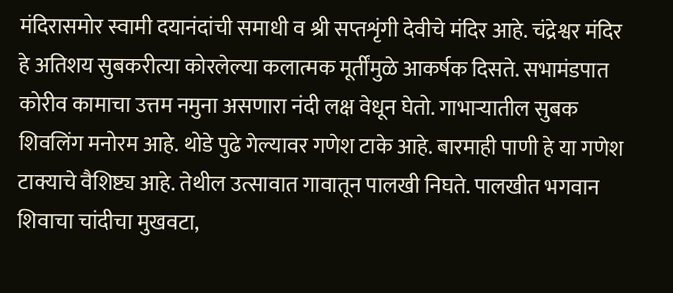मंदिरासमोर स्वामी दयानंदांची समाधी व श्री सप्तशृंगी देवीचे मंदिर आहे. चंद्रेश्वर मंदिर हे अतिशय सुबकरीत्या कोरलेल्या कलात्मक मूर्तींमुळे आकर्षक दिसते. सभामंडपात कोरीव कामाचा उत्तम नमुना असणारा नंदी लक्ष वेधून घेतो. गाभाऱ्यातील सुबक शिवलिंग मनोरम आहे. थोडे पुढे गेल्यावर गणेश टाके आहे. बारमाही पाणी हे या गणेश टाक्याचे वैशिष्ट्य आहे. तेथील उत्सावात गावातून पालखी निघते. पालखीत भगवान शिवाचा चांदीचा मुखवटा,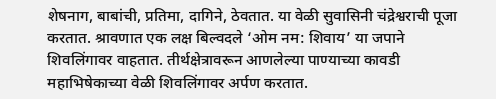शेषनाग, बाबांची, प्रतिमा, दागिने, ठेवतात. या वेळी सुवासिनी चंद्रेश्वराची पूजा करतात. श्रावणात एक लक्ष बिल्वदले ‘ओम नम: शिवाय’ या जपाने शिवलिंगावर वाहतात. तीर्थक्षेत्रावरून आणलेल्या पाण्याच्या कावडी महाभिषेकाच्या वेळी शिवलिंगावर अर्पण करतात.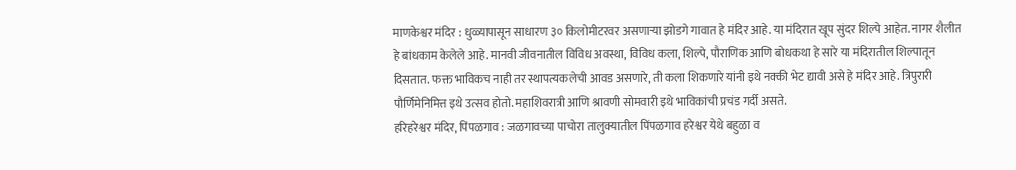माणकेश्वर मंदिर : धुळ्यापासून साधारण ३० किलोमीटरवर असणाऱ्या झोडगे गावात हे मंदिर आहे. या मंदिरात खूप सुंदर शिल्पे आहेत. नागर शैलीत हे बांधकाम केलेले आहे. मानवी जीवनातील विविध अवस्था, विविध कला, शिल्पे, पौराणिक आणि बोधकथा हे सारे या मंदिरातील शिल्पातून दिसतात. फक्त भाविकच नाही तर स्थापत्यकलेची आवड असणारे, ती कला शिकणारे यांनी इथे नक्की भेट द्यावी असे हे मंदिर आहे. त्रिपुरारी पौर्णिमेनिमित्त इथे उत्सव होतो. महाशिवरात्री आणि श्रावणी सोमवारी इथे भाविकांची प्रचंड गर्दी असते.
हरिहरेश्वर मंदिर, पिंपळगाव : जळगावच्या पाचोरा तालुक्यातील पिंपळगाव हरेश्वर येथे बहुळा व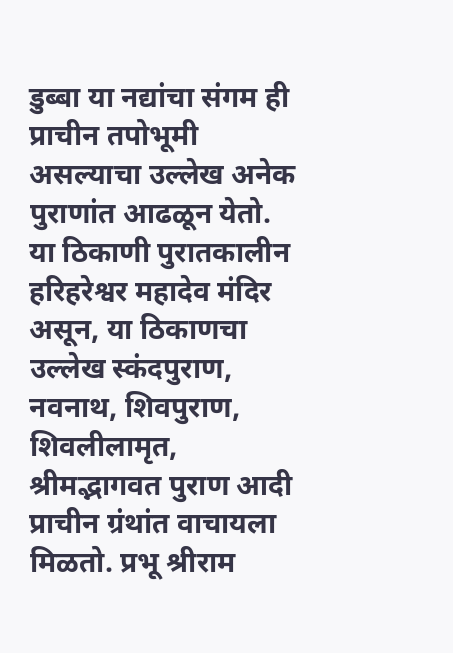डुब्बा या नद्यांचा संगम ही प्राचीन तपोभूमी असल्याचा उल्लेख अनेक पुराणांत आढळून येतो. या ठिकाणी पुरातकालीन हरिहरेश्वर महादेव मंदिर असून, या ठिकाणचा उल्लेख स्कंदपुराण, नवनाथ, शिवपुराण, शिवलीलामृत, श्रीमद्भागवत पुराण आदी प्राचीन ग्रंथांत वाचायला मिळतो. प्रभू श्रीराम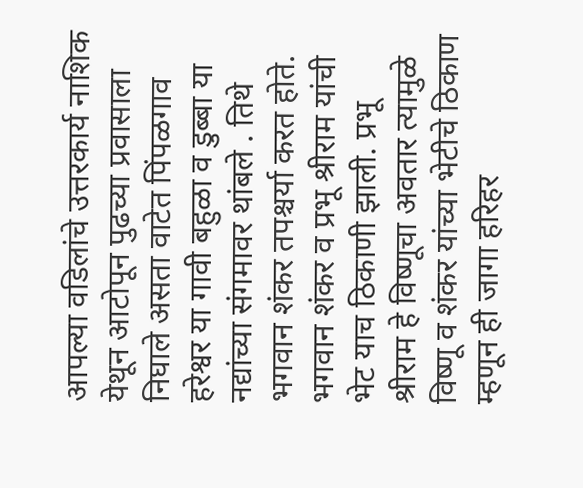आपल्या वडिलांचे उत्तरकार्य नाशिक येथून आटोपून पुढच्या प्रवासाला निघाले असता वाटेत पिंपळगाव हरेश्वर या गावी बहुळा व डुब्बा या नद्यांच्या संगमावर थांबले . तिथे भगवान शंकर तपश्चर्या करत होते. भगवान शंकर व प्रभू श्रीराम यांची भेट याच ठिकाणी झाली. प्रभू श्रीराम हे विष्णूचा अवतार त्यामुळे विष्णू व शंकर यांच्या भेटीचे ठिकाण म्हणून ही जागा हरिहर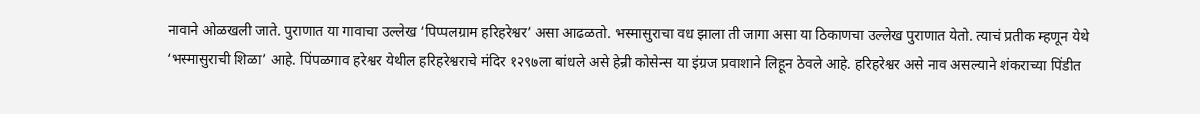नावाने ओळखली जाते. पुराणात या गावाचा उल्लेख ‘पिप्पलग्राम हरिहरेश्वर’ असा आढळतो. भस्मासुराचा वध झाला ती जागा असा या ठिकाणचा उल्लेख पुराणात येतो. त्याचं प्रतीक म्हणून येथे ‘भस्मासुराची शिळा’ आहे. पिंपळगाव हरेश्वर येथील हरिहरेश्वराचे मंदिर १२९७ला बांधले असे हेन्री कोसेन्स या इंग्रज प्रवाशाने लिहून ठेवले आहे. हरिहरेश्वर असे नाव असल्याने शंकराच्या पिंडीत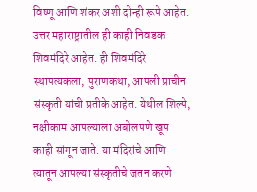विष्णू आणि शंकर अशी दोन्ही रूपे आहेत.
उत्तर महाराष्ट्रातील ही काही निवडक शिवमंदिरे आहेत. ही शिवमंदिरे स्थापत्यकला, पुराणकथा, आपली प्राचीन संस्कृती यांची प्रतीके आहेत. येथील शिल्पे, नक्षीकाम आपल्याला अबोलपणे खूप काही सांगून जाते. या मंदिरांचे आणि त्यातून आपल्या संस्कृतीचे जतन करणे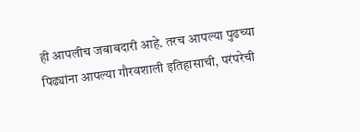ही आपलीच जबाबदारी आहे. तरच आपल्या पुढच्या पिढ्यांना आपल्या गौरवशाली इतिहासाची, परंपरेची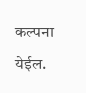कल्पना येईल.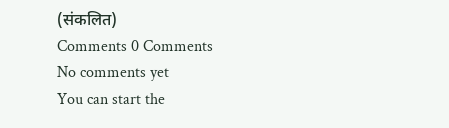(संकलित)
Comments 0 Comments
No comments yet
You can start the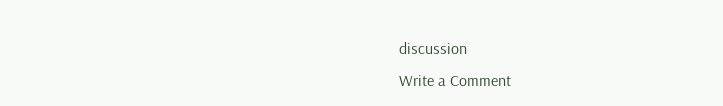discussion
Write a Comment